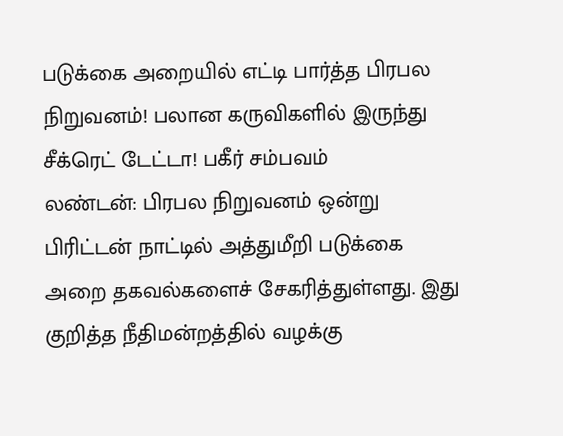படுக்கை அறையில் எட்டி பார்த்த பிரபல நிறுவனம்! பலான கருவிகளில் இருந்து சீக்ரெட் டேட்டா! பகீர் சம்பவம்
லண்டன்: பிரபல நிறுவனம் ஒன்று பிரிட்டன் நாட்டில் அத்துமீறி படுக்கை அறை தகவல்களைச் சேகரித்துள்ளது. இது குறித்த நீதிமன்றத்தில் வழக்கு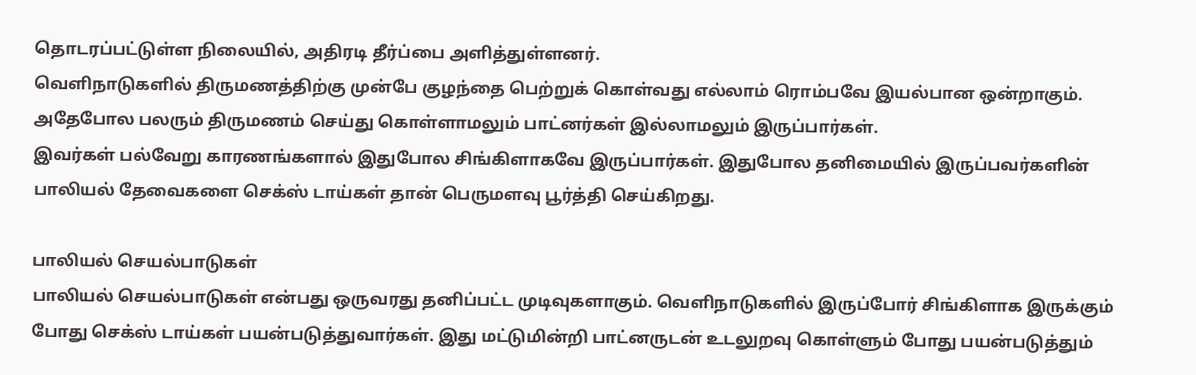தொடரப்பட்டுள்ள நிலையில், அதிரடி தீர்ப்பை அளித்துள்ளனர்.
வெளிநாடுகளில் திருமணத்திற்கு முன்பே குழந்தை பெற்றுக் கொள்வது எல்லாம் ரொம்பவே இயல்பான ஒன்றாகும். அதேபோல பலரும் திருமணம் செய்து கொள்ளாமலும் பாட்னர்கள் இல்லாமலும் இருப்பார்கள்.
இவர்கள் பல்வேறு காரணங்களால் இதுபோல சிங்கிளாகவே இருப்பார்கள். இதுபோல தனிமையில் இருப்பவர்களின் பாலியல் தேவைகளை செக்ஸ் டாய்கள் தான் பெருமளவு பூர்த்தி செய்கிறது.

பாலியல் செயல்பாடுகள்
பாலியல் செயல்பாடுகள் என்பது ஒருவரது தனிப்பட்ட முடிவுகளாகும். வெளிநாடுகளில் இருப்போர் சிங்கிளாக இருக்கும் போது செக்ஸ் டாய்கள் பயன்படுத்துவார்கள். இது மட்டுமின்றி பாட்னருடன் உடலுறவு கொள்ளும் போது பயன்படுத்தும்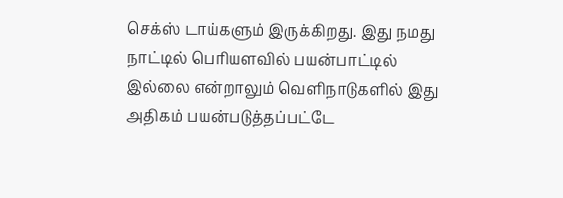செக்ஸ் டாய்களும் இருக்கிறது. இது நமது நாட்டில் பெரியளவில் பயன்பாட்டில் இல்லை என்றாலும் வெளிநாடுகளில் இது அதிகம் பயன்படுத்தப்பட்டே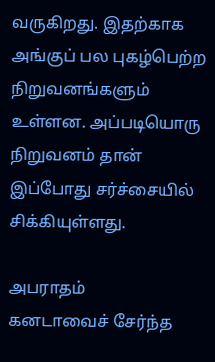வருகிறது. இதற்காக அங்குப் பல புகழ்பெற்ற நிறுவனங்களும் உள்ளன. அப்படியொரு நிறுவனம் தான் இப்போது சர்ச்சையில் சிக்கியுள்ளது.

அபராதம்
கனடாவைச் சேர்ந்த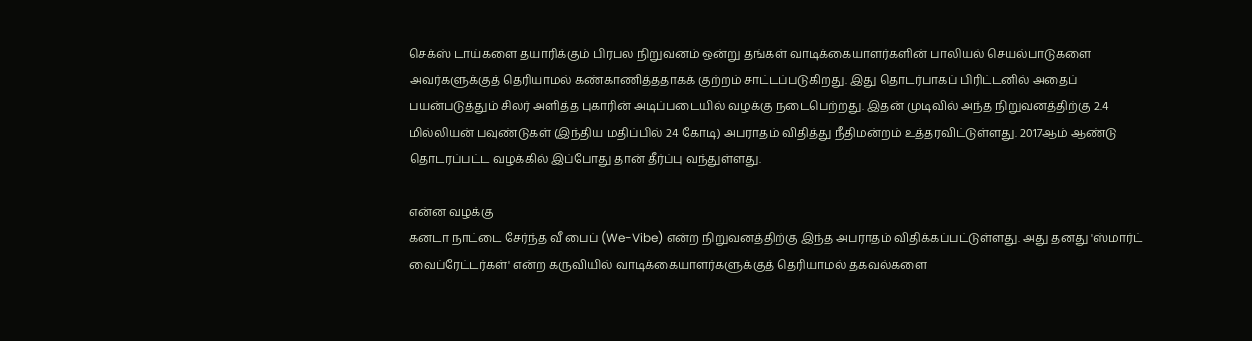செக்ஸ் டாய்களை தயாரிக்கும் பிரபல நிறுவனம் ஒன்று தங்கள் வாடிக்கையாளர்களின் பாலியல் செயல்பாடுகளை அவர்களுக்குத் தெரியாமல் கண்காணித்ததாகக் குற்றம் சாட்டப்படுகிறது. இது தொடர்பாகப் பிரிட்டனில் அதைப் பயன்படுத்தும் சிலர் அளித்த புகாரின் அடிப்படையில் வழக்கு நடைபெற்றது. இதன் முடிவில் அந்த நிறுவனத்திற்கு 2.4 மில்லியன் பவுண்டுகள் (இந்திய மதிப்பில் 24 கோடி) அபராதம் விதித்து நீதிமன்றம் உத்தரவிட்டுள்ளது. 2017ஆம் ஆண்டு தொடரப்பட்ட வழக்கில் இப்போது தான் தீர்ப்பு வந்துள்ளது.

என்ன வழக்கு
கனடா நாட்டை சேர்ந்த வீ பைப் (We-Vibe) என்ற நிறுவனத்திற்கு இந்த அபராதம் விதிக்கப்பட்டுள்ளது. அது தனது 'ஸ்மார்ட் வைப்ரேட்டர்கள்' என்ற கருவியில் வாடிக்கையாளர்களுக்குத் தெரியாமல் தகவல்களை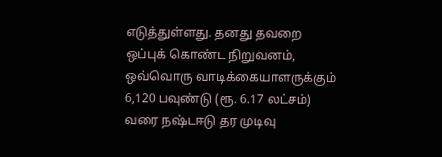எடுத்துள்ளது. தனது தவறை ஒப்புக் கொண்ட நிறுவனம், ஒவ்வொரு வாடிக்கையாளருக்கும் 6,120 பவுண்டு (ரூ. 6.17 லட்சம்) வரை நஷ்டஈடு தர முடிவு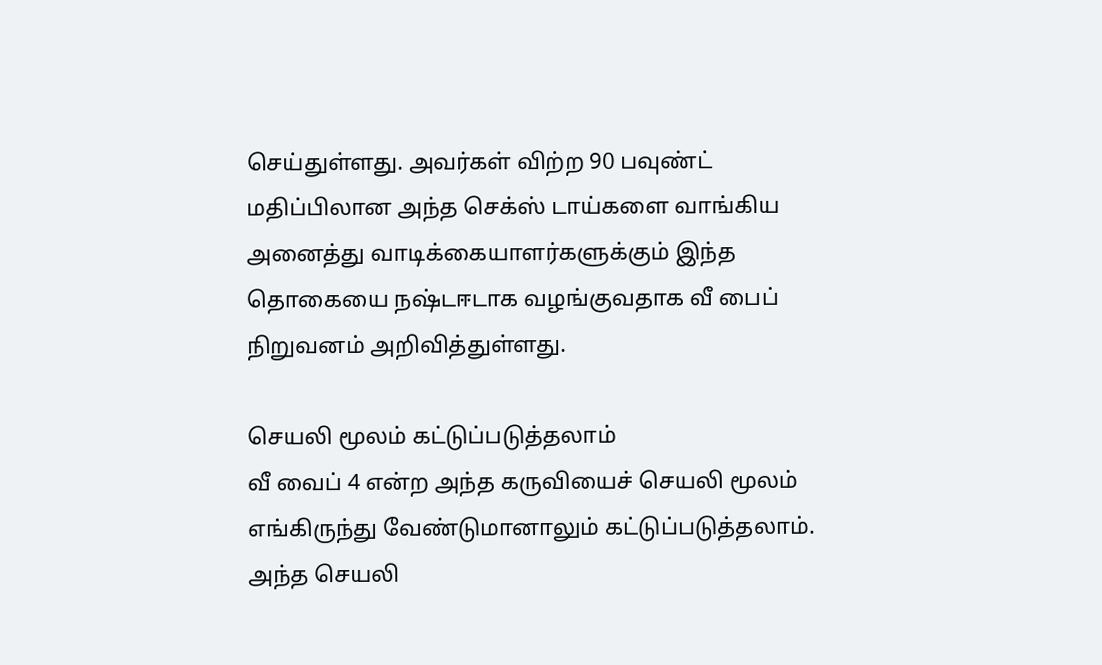செய்துள்ளது. அவர்கள் விற்ற 90 பவுண்ட் மதிப்பிலான அந்த செக்ஸ் டாய்களை வாங்கிய அனைத்து வாடிக்கையாளர்களுக்கும் இந்த தொகையை நஷ்டஈடாக வழங்குவதாக வீ பைப் நிறுவனம் அறிவித்துள்ளது.

செயலி மூலம் கட்டுப்படுத்தலாம்
வீ வைப் 4 என்ற அந்த கருவியைச் செயலி மூலம் எங்கிருந்து வேண்டுமானாலும் கட்டுப்படுத்தலாம். அந்த செயலி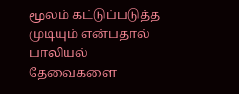மூலம் கட்டுப்படுத்த முடியும் என்பதால் பாலியல் தேவைகளை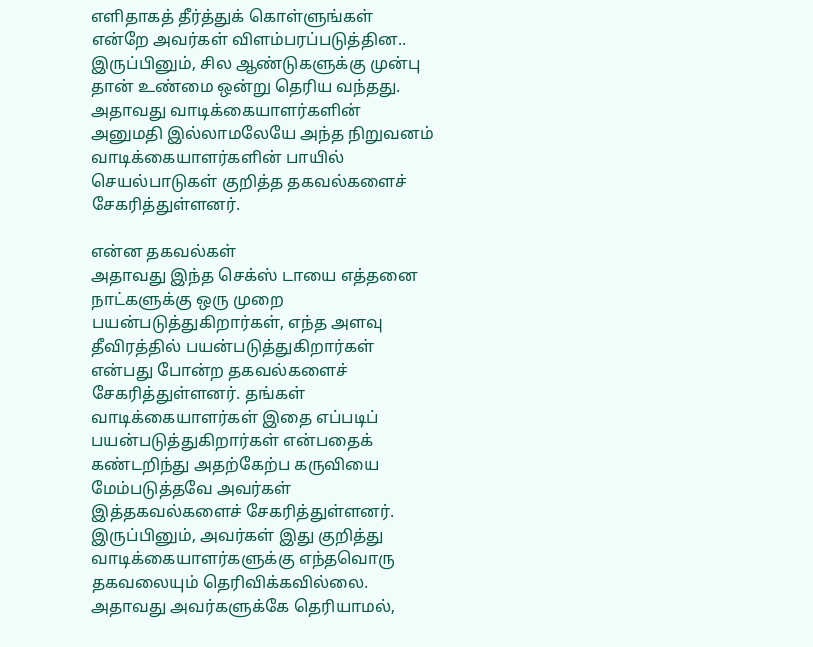எளிதாகத் தீர்த்துக் கொள்ளுங்கள் என்றே அவர்கள் விளம்பரப்படுத்தின.. இருப்பினும், சில ஆண்டுகளுக்கு முன்பு தான் உண்மை ஒன்று தெரிய வந்தது. அதாவது வாடிக்கையாளர்களின் அனுமதி இல்லாமலேயே அந்த நிறுவனம் வாடிக்கையாளர்களின் பாயில் செயல்பாடுகள் குறித்த தகவல்களைச் சேகரித்துள்ளனர்.

என்ன தகவல்கள்
அதாவது இந்த செக்ஸ் டாயை எத்தனை நாட்களுக்கு ஒரு முறை பயன்படுத்துகிறார்கள், எந்த அளவு தீவிரத்தில் பயன்படுத்துகிறார்கள் என்பது போன்ற தகவல்களைச் சேகரித்துள்ளனர். தங்கள் வாடிக்கையாளர்கள் இதை எப்படிப் பயன்படுத்துகிறார்கள் என்பதைக் கண்டறிந்து அதற்கேற்ப கருவியை மேம்படுத்தவே அவர்கள் இத்தகவல்களைச் சேகரித்துள்ளனர். இருப்பினும், அவர்கள் இது குறித்து வாடிக்கையாளர்களுக்கு எந்தவொரு தகவலையும் தெரிவிக்கவில்லை. அதாவது அவர்களுக்கே தெரியாமல்,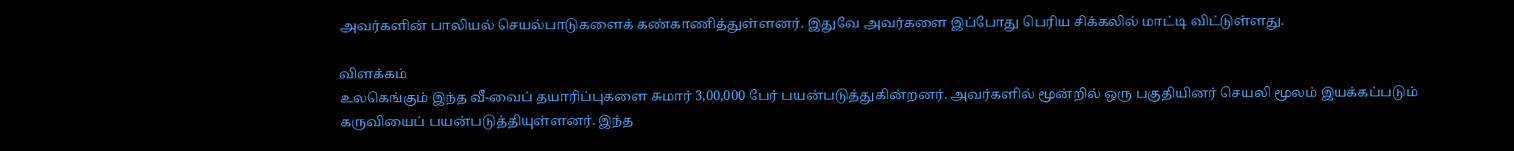அவர்களின் பாலியல் செயல்பாடுகளைக் கண்காணித்துள்ளனர். இதுவே அவர்களை இப்போது பெரிய சிக்கலில் மாட்டி விட்டுள்ளது.

விளக்கம்
உலகெங்கும் இந்த வீ-வைப் தயாரிப்புகளை சுமார் 3,00,000 பேர் பயன்படுத்துகின்றனர். அவர்களில் மூன்றில் ஒரு பகுதியினர் செயலி மூலம் இயக்கப்படும் கருவியைப் பயன்படுத்தியுள்ளனர். இந்த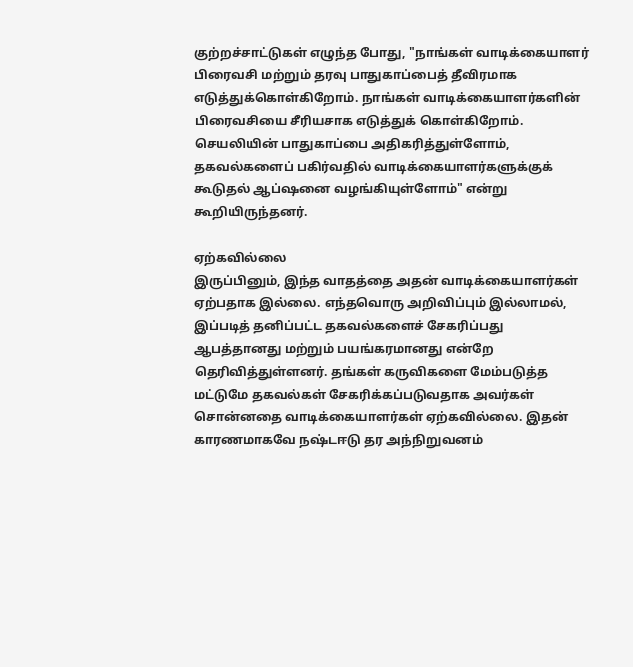குற்றச்சாட்டுகள் எழுந்த போது, "நாங்கள் வாடிக்கையாளர் பிரைவசி மற்றும் தரவு பாதுகாப்பைத் தீவிரமாக எடுத்துக்கொள்கிறோம். நாங்கள் வாடிக்கையாளர்களின் பிரைவசியை சீரியசாக எடுத்துக் கொள்கிறோம். செயலியின் பாதுகாப்பை அதிகரித்துள்ளோம், தகவல்களைப் பகிர்வதில் வாடிக்கையாளர்களுக்குக் கூடுதல் ஆப்ஷனை வழங்கியுள்ளோம்" என்று கூறியிருந்தனர்.

ஏற்கவில்லை
இருப்பினும், இந்த வாதத்தை அதன் வாடிக்கையாளர்கள் ஏற்பதாக இல்லை. எந்தவொரு அறிவிப்பும் இல்லாமல், இப்படித் தனிப்பட்ட தகவல்களைச் சேகரிப்பது ஆபத்தானது மற்றும் பயங்கரமானது என்றே தெரிவித்துள்ளனர். தங்கள் கருவிகளை மேம்படுத்த மட்டுமே தகவல்கள் சேகரிக்கப்படுவதாக அவர்கள் சொன்னதை வாடிக்கையாளர்கள் ஏற்கவில்லை. இதன் காரணமாகவே நஷ்டஈடு தர அந்நிறுவனம்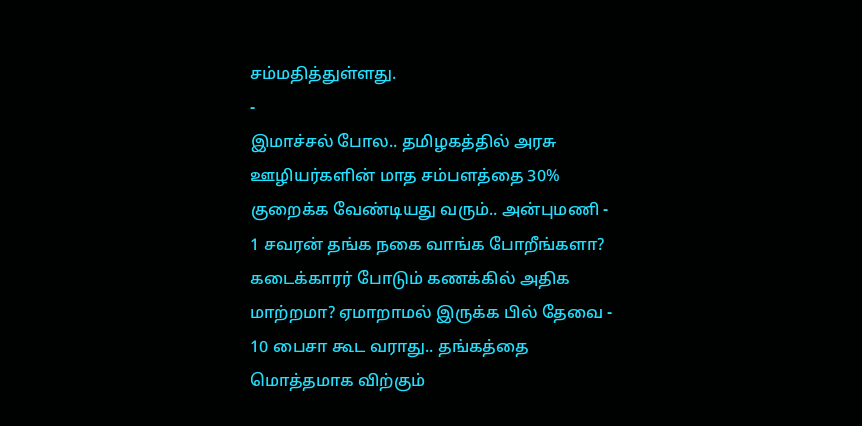சம்மதித்துள்ளது.
-
இமாச்சல் போல.. தமிழகத்தில் அரசு ஊழியர்களின் மாத சம்பளத்தை 30% குறைக்க வேண்டியது வரும்.. அன்புமணி -
1 சவரன் தங்க நகை வாங்க போறீங்களா? கடைக்காரர் போடும் கணக்கில் அதிக மாற்றமா? ஏமாறாமல் இருக்க பில் தேவை -
10 பைசா கூட வராது.. தங்கத்தை மொத்தமாக விற்கும்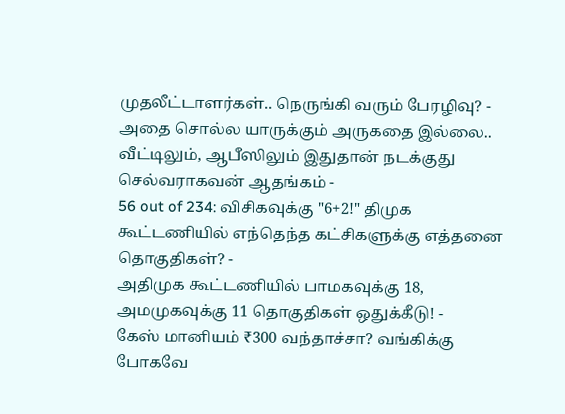முதலீட்டாளர்கள்.. நெருங்கி வரும் பேரழிவு? -
அதை சொல்ல யாருக்கும் அருகதை இல்லை.. வீட்டிலும், ஆபீஸிலும் இதுதான் நடக்குது செல்வராகவன் ஆதங்கம் -
56 out of 234: விசிகவுக்கு "6+2!" திமுக கூட்டணியில் எந்தெந்த கட்சிகளுக்கு எத்தனை தொகுதிகள்? -
அதிமுக கூட்டணியில் பாமகவுக்கு 18, அமமுகவுக்கு 11 தொகுதிகள் ஒதுக்கீடு! -
கேஸ் மானியம் ₹300 வந்தாச்சா? வங்கிக்கு போகவே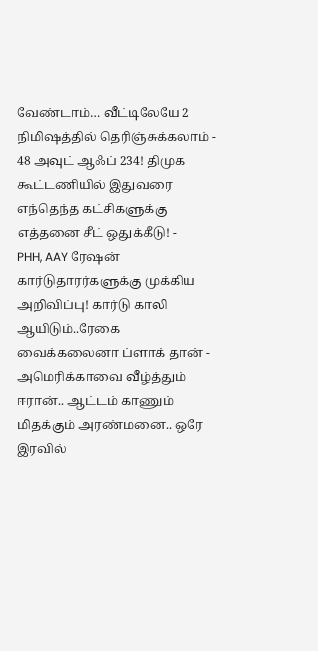வேண்டாம்… வீட்டிலேயே 2 நிமிஷத்தில் தெரிஞ்சுக்கலாம் -
48 அவுட் ஆஃப் 234! திமுக கூட்டணியில் இதுவரை எந்தெந்த கட்சிகளுக்கு எத்தனை சீட் ஒதுக்கீடு! -
PHH, AAY ரேஷன் கார்டுதாரர்களுக்கு முக்கிய அறிவிப்பு! கார்டு காலி ஆயிடும்..ரேகை வைக்கலைனா ப்ளாக் தான் -
அமெரிக்காவை வீழ்த்தும் ஈரான்.. ஆட்டம் காணும் மிதக்கும் அரண்மனை.. ஒரே இரவில்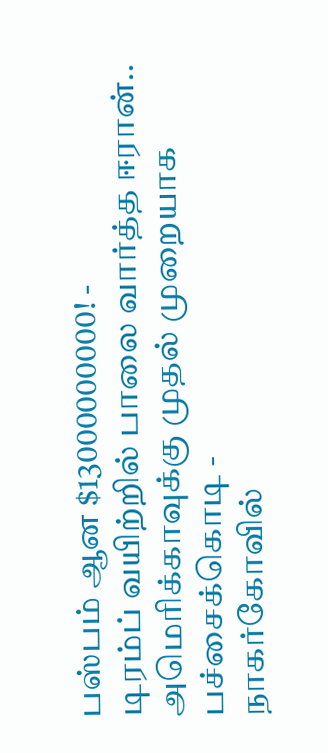பஸ்பம் ஆன $13000000000! -
டிரம்ப் வயிற்றில் பாலை வார்த்த ஈரான்.. அமெரிக்காவுக்கு முதல் முறையாக பச்சைக்கொடி -
நாகர்கோவில்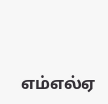எம்எல்ஏ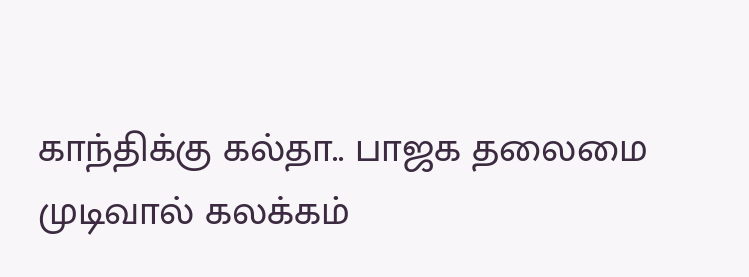காந்திக்கு கல்தா.. பாஜக தலைமை முடிவால் கலக்கம்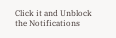Click it and Unblock the Notifications